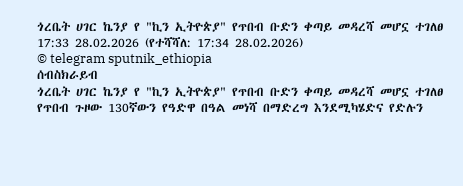ጎረቤት ሀገር ኬንያ የ "ኪን ኢትዮጵያ" የጥበብ ቡድን ቀጣይ መዳረሻ መሆኗ ተገለፀ
17:33 28.02.2026 (የተሻሻለ: 17:34 28.02.2026)
© telegram sputnik_ethiopia
ሰብስክራይብ
ጎረቤት ሀገር ኬንያ የ "ኪን ኢትዮጵያ" የጥበብ ቡድን ቀጣይ መዳረሻ መሆኗ ተገለፀ
የጥበብ ጉዞው 130ኛውን የዓድዋ በዓል መነሻ በማድረግ እንደሚካሄድና የድሉን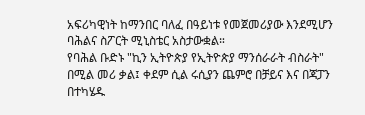አፍሪካዊነት ከማንበር ባለፈ በዓይነቱ የመጀመሪያው እንደሚሆን ባሕልና ስፖርት ሚኒስቴር አስታውቋል።
የባሕል ቡድኑ "ኪን ኢትዮጵያ የኢትዮጵያ ማንሰራራት ብስራት" በሚል መሪ ቃል፤ ቀደም ሲል ሩሲያን ጨምሮ በቻይና እና በጃፓን በተካሄዱ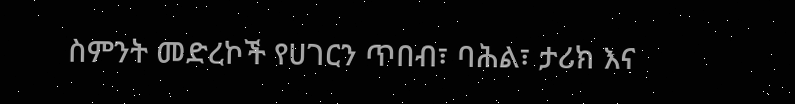ስምንት መድረኮች የሀገርን ጥበብ፣ ባሕል፣ ታሪክ እና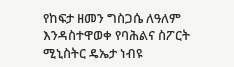የከፍታ ዘመን ግስጋሴ ለዓለም እንዳስተዋወቀ የባሕልና ስፖርት ሚኒስትር ዴኤታ ነብዩ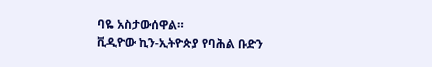ባዬ አስታውሰዋል።
ቪዲዮው ኪን-ኢትዮጵያ የባሕል ቡድን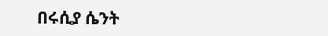በሩሲያ ሴንት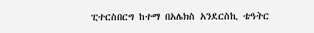ፒተርስበርግ ከተማ በአሌክስ አንደርስኪ ቴዓትር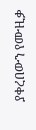ያቀረበውን የሙዚቃ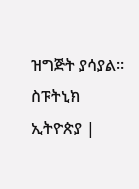ዝግጅት ያሳያል።
ስፑትኒክ ኢትዮጵያ |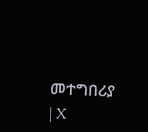መተግበሪያ | X